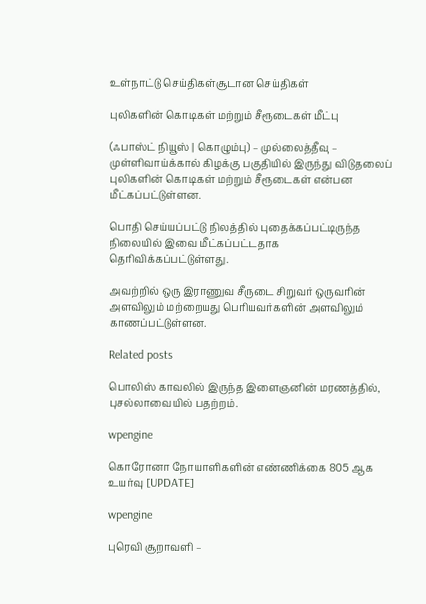உள்நாட்டு செய்திகள்சூடான செய்திகள்

புலிகளின் கொடிகள் மற்றும் சீரூடைகள் மீட்பு

(ஃபாஸ்ட் நியூஸ் | கொழும்பு) – முல்லைத்தீவு – முள்ளிவாய்க்கால் கிழக்கு பகுதியில் இருந்து விடுதலைப் புலிகளின் கொடிகள் மற்றும் சீரூடைகள் என்பன மீட்கப்பட்டுள்ளன.

பொதி செய்யப்பட்டு நிலத்தில் புதைக்கப்பட்டிருந்த நிலையில் இவை மீட்கப்பட்டதாக தெரிவிக்கப்பட்டுள்ளது.

அவற்றில் ஒரு இராணுவ சீருடை சிறுவர் ஒருவரின் அளவிலும் மற்றையது பெரியவர்களின் அளவிலும் காணப்பட்டுள்ளன.

Related posts

பொலிஸ் காவலில் இருந்த இளைஞனின் மரணத்தில், புசல்லாவையில் பதற்றம்.

wpengine

கொரோனா நோயாளிகளின் எண்ணிக்கை 805 ஆக உயர்வு [UPDATE]

wpengine

புரெவி சூறாவளி –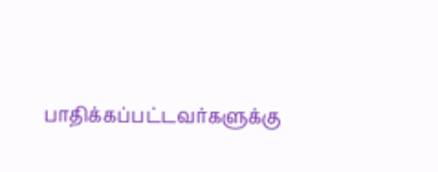பாதிக்கப்பட்டவர்களுக்கு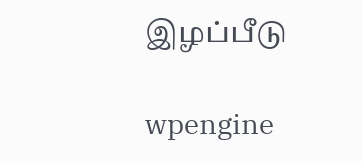இழப்பீடு

wpengine